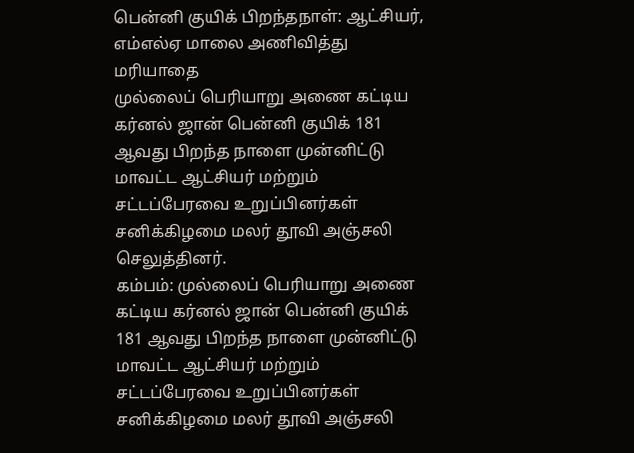பென்னி குயிக் பிறந்தநாள்: ஆட்சியர், எம்எல்ஏ மாலை அணிவித்து மரியாதை
முல்லைப் பெரியாறு அணை கட்டிய கர்னல் ஜான் பென்னி குயிக் 181 ஆவது பிறந்த நாளை முன்னிட்டு மாவட்ட ஆட்சியர் மற்றும் சட்டப்பேரவை உறுப்பினர்கள் சனிக்கிழமை மலர் தூவி அஞ்சலி செலுத்தினர்.
கம்பம்: முல்லைப் பெரியாறு அணை கட்டிய கர்னல் ஜான் பென்னி குயிக் 181 ஆவது பிறந்த நாளை முன்னிட்டு மாவட்ட ஆட்சியர் மற்றும் சட்டப்பேரவை உறுப்பினர்கள் சனிக்கிழமை மலர் தூவி அஞ்சலி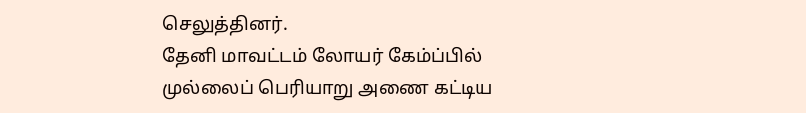செலுத்தினர்.
தேனி மாவட்டம் லோயர் கேம்ப்பில் முல்லைப் பெரியாறு அணை கட்டிய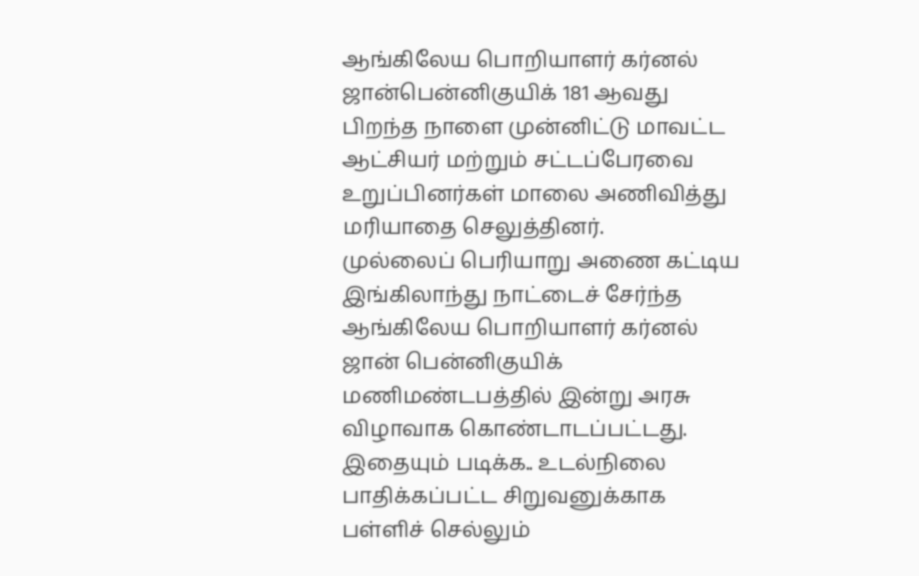ஆங்கிலேய பொறியாளர் கர்னல் ஜான்பென்னிகுயிக் 181 ஆவது பிறந்த நாளை முன்னிட்டு மாவட்ட ஆட்சியர் மற்றும் சட்டப்பேரவை உறுப்பினர்கள் மாலை அணிவித்து மரியாதை செலுத்தினர்.
முல்லைப் பெரியாறு அணை கட்டிய இங்கிலாந்து நாட்டைச் சேர்ந்த ஆங்கிலேய பொறியாளர் கர்னல் ஜான் பென்னிகுயிக் மணிமண்டபத்தில் இன்று அரசு விழாவாக கொண்டாடப்பட்டது.
இதையும் படிக்க.. உடல்நிலை பாதிக்கப்பட்ட சிறுவனுக்காக பள்ளிச் செல்லும்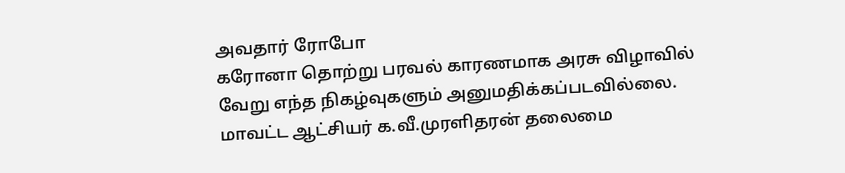அவதார் ரோபோ
கரோனா தொற்று பரவல் காரணமாக அரசு விழாவில் வேறு எந்த நிகழ்வுகளும் அனுமதிக்கப்படவில்லை.
மாவட்ட ஆட்சியர் க.வீ.முரளிதரன் தலைமை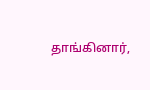தாங்கினார்,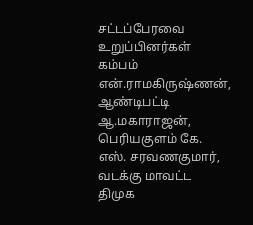சட்டப்பேரவை உறுப்பினர்கள் கம்பம் என்.ராமகிருஷ்ணன், ஆண்டிபட்டி ஆ.மகாராஜன், பெரியகுளம் கே. எஸ். சரவணகுமார், வடக்கு மாவட்ட திமுக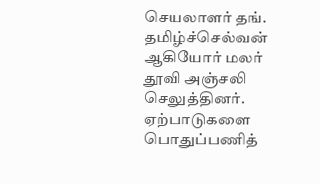செயலாளர் தங். தமிழ்ச்செல்வன் ஆகியோர் மலர் தூவி அஞ்சலி செலுத்தினர். ஏற்பாடுகளை பொதுப்பணித்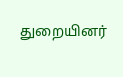துறையினர்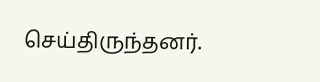செய்திருந்தனர்.